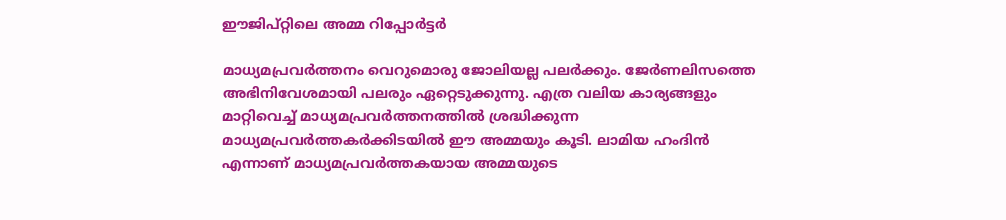ഈജിപ്റ്റിലെ അമ്മ റിപ്പോര്‍ട്ടര്‍

മാധ്യമപ്രവര്‍ത്തനം വെറുമൊരു ജോലിയല്ല പലര്‍ക്കും. ജേര്‍ണലിസത്തെ അഭിനിവേശമായി പലരും ഏറ്റെടുക്കുന്നു. എത്ര വലിയ കാര്യങ്ങളും മാറ്റിവെച്ച് മാധ്യമപ്രവര്‍ത്തനത്തില്‍ ശ്രദ്ധിക്കുന്ന മാധ്യമപ്രവര്‍ത്തകര്‍ക്കിടയില്‍ ഈ അമ്മയും കൂടി. ലാമിയ ഹംദിന്‍ എന്നാണ് മാധ്യമപ്രവര്‍ത്തകയായ അമ്മയുടെ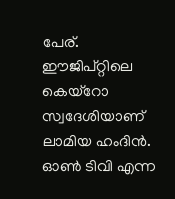പേര്. ഈജിപ്റ്റിലെ കെയ്‌റോ സ്വദേശിയാണ് ലാമിയ ഹംദിന്‍. ഓണ്‍ ടിവി എന്ന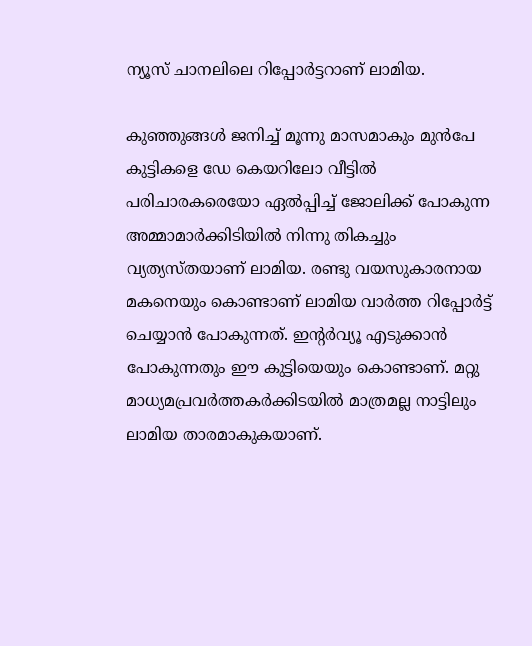ന്യൂസ് ചാനലിലെ റിപ്പോര്‍ട്ടറാണ് ലാമിയ.

കുഞ്ഞുങ്ങള്‍ ജനിച്ച് മൂന്നു മാസമാകും മുന്‍പേ കുട്ടികളെ ഡേ കെയറിലോ വീട്ടില്‍ പരിചാരകരെയോ ഏല്‍പ്പിച്ച് ജോലിക്ക് പോകുന്ന അമ്മാമാര്‍ക്കിടിയില്‍ നിന്നു തികച്ചും വ്യത്യസ്തയാണ് ലാമിയ. രണ്ടു വയസുകാരനായ മകനെയും കൊണ്ടാണ് ലാമിയ വാര്‍ത്ത റിപ്പോര്‍ട്ട് ചെയ്യാന്‍ പോകുന്നത്. ഇന്റര്‍വ്യൂ എടുക്കാന്‍ പോകുന്നതും ഈ കുട്ടിയെയും കൊണ്ടാണ്. മറ്റു മാധ്യമപ്രവര്‍ത്തകര്‍ക്കിടയില്‍ മാത്രമല്ല നാട്ടിലും ലാമിയ താരമാകുകയാണ്.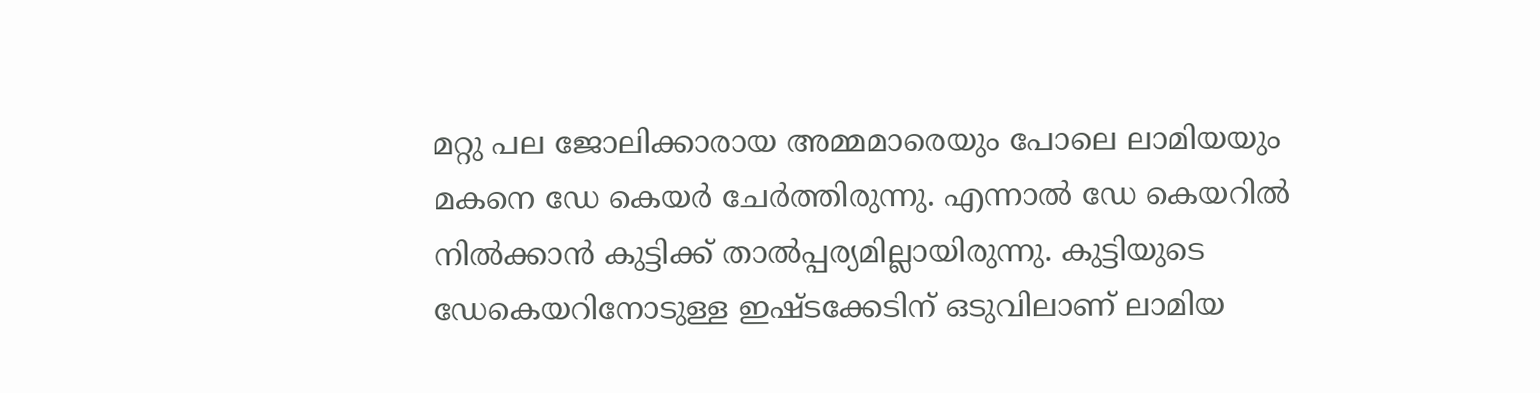മറ്റു പല ജോലിക്കാരായ അമ്മമാരെയും പോലെ ലാമിയയും മകനെ ഡേ കെയര്‍ ചേര്‍ത്തിരുന്നു. എന്നാല്‍ ഡേ കെയറില്‍ നില്‍ക്കാന്‍ കുട്ടിക്ക് താല്‍പ്പര്യമില്ലായിരുന്നു. കുട്ടിയുടെ ഡേകെയറിനോടുള്ള ഇഷ്ടക്കേടിന് ഒടുവിലാണ് ലാമിയ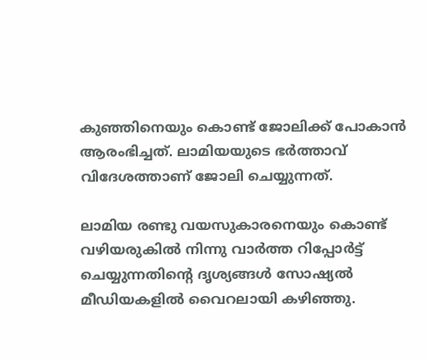കുഞ്ഞിനെയും കൊണ്ട് ജോലിക്ക് പോകാന്‍ ആരംഭിച്ചത്. ലാമിയയുടെ ഭര്‍ത്താവ് വിദേശത്താണ് ജോലി ചെയ്യുന്നത്.

ലാമിയ രണ്ടു വയസുകാരനെയും കൊണ്ട് വഴിയരുകില്‍ നിന്നു വാര്‍ത്ത റിപ്പോര്‍ട്ട് ചെയ്യുന്നതിന്റെ ദൃശ്യങ്ങള്‍ സോഷ്യല്‍ മീഡിയകളില്‍ വൈറലായി കഴിഞ്ഞു.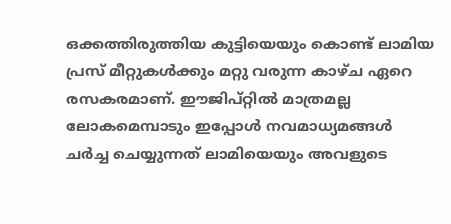ഒക്കത്തിരുത്തിയ കുട്ടിയെയും കൊണ്ട് ലാമിയ പ്രസ് മീറ്റുകള്‍ക്കും മറ്റു വരുന്ന കാഴ്ച ഏറെ രസകരമാണ്. ഈജിപ്റ്റില്‍ മാത്രമല്ല ലോകമെമ്പാടും ഇപ്പോള്‍ നവമാധ്യമങ്ങള്‍ ചര്‍ച്ച ചെയ്യുന്നത് ലാമിയെയും അവളുടെ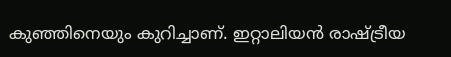കുഞ്ഞിനെയും കുറിച്ചാണ്. ഇറ്റാലിയന്‍ രാഷ്ട്രീയ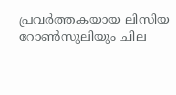പ്രവര്‍ത്തകയായ ലിസിയ റോണ്‍സുലിയും ചില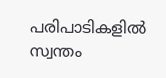പരിപാടികളില്‍ സ്വന്തം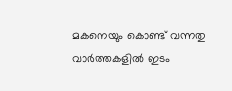മകനെയും കൊണ്ട് വന്നതു വാര്‍ത്തകളില്‍ ഇടം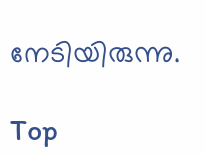നേടിയിരുന്നു.

Top